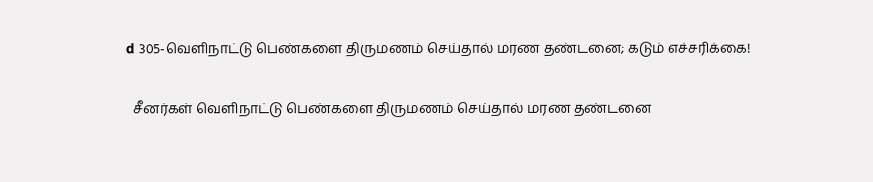d 305-வெளிநாட்டு பெண்களை திருமணம் செய்தால் மரண தண்டனை; கடும் எச்சரிக்கை!

  சீனர்கள் வெளிநாட்டு பெண்களை திருமணம் செய்தால் மரண தண்டனை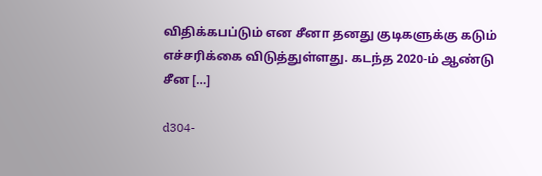விதிக்கபப்டும் என சீனா தனது குடிகளுக்கு கடும் எச்சரிக்கை விடுத்துள்ளது. கடந்த 2020-ம் ஆண்டு சீன […]

d304-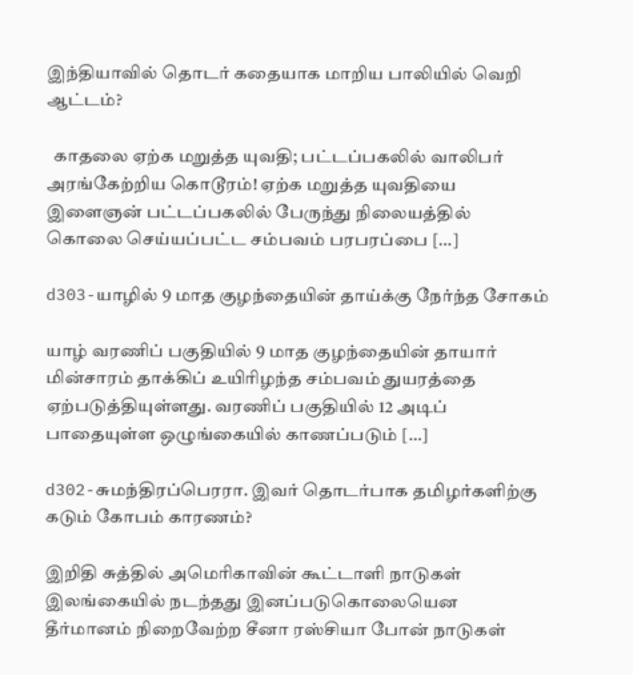இந்தியாவில் தொடர் கதையாக மாறிய பாலியில் வெறி ஆட்டம்?

  காதலை ஏற்க மறுத்த யுவதி; பட்டப்பகலில் வாலிபர் அரங்கேற்றிய கொடூரம்! ஏற்க மறுத்த யுவதியை இளைஞன் பட்டப்பகலில் பேருந்து நிலையத்தில் கொலை செய்யப்பட்ட சம்பவம் பரபரப்பை […]

d303-யாழில் 9 மாத குழந்தையின் தாய்க்கு நேர்ந்த சோகம்

யாழ் வரணிப் பகுதியில் 9 மாத குழந்தையின் தாயார் மின்சாரம் தாக்கிப் உயிரிழந்த சம்பவம் துயரத்தை ஏற்படுத்தியுள்ளது. வரணிப் பகுதியில் 12 அடிப் பாதையுள்ள ஒழுங்கையில் காணப்படும் […]

d302-சுமந்திரப்பெரரா. இவர் தொடர்பாக தமிழர்களிற்கு கடும் கோபம் காரணம்?

இறிதி சுத்தில் அமெரிகாவின் கூட்டாளி நாடுகள் இலங்கையில் நடந்தது இனப்படுகொலையென தீர்மானம் நிறைவேற்ற சீனா ரஸ்சியா போன் நாடுகள்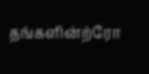தங்களின்ற்ரோ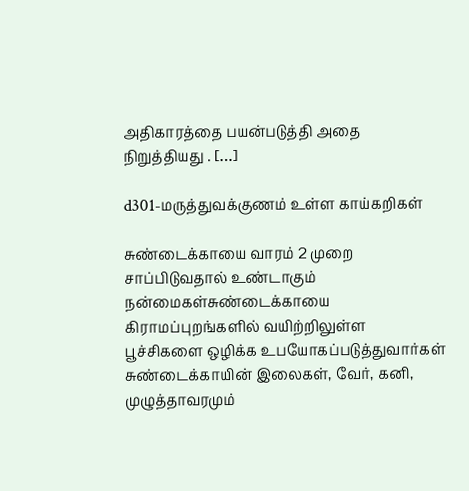அதிகாரத்தை பயன்படுத்தி அதை நிறுத்தியது . […]

d301-மருத்துவக்குணம் உள்ள காய்கறிகள்

சுண்டைக்காயை வாரம் 2 முறை சாப்பிடுவதால் உண்டாகும் நன்மைகள்சுண்டைக்காயை கிராமப்புறங்களில் வயிற்றிலுள்ள பூச்சிகளை ஒழிக்க உபயோகப்படுத்துவார்கள் சுண்டைக்காயின் இலைகள், வேர், கனி, முழுத்தாவரமும்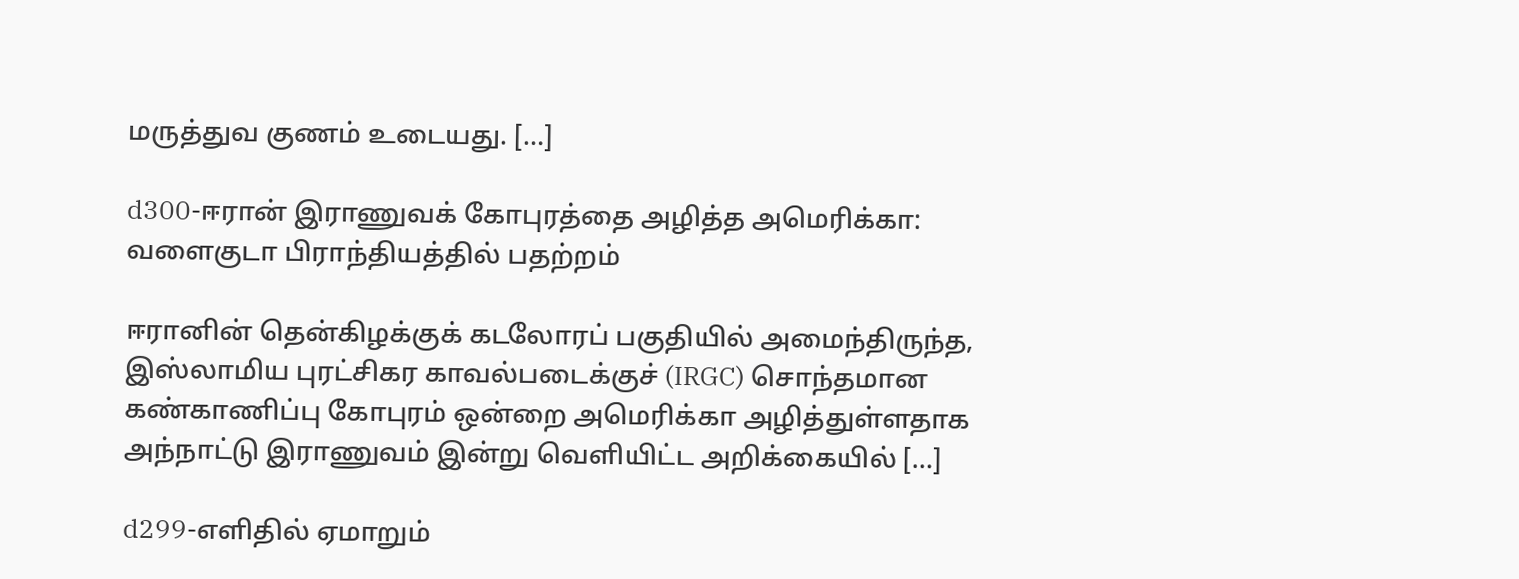மருத்துவ குணம் உடையது. […]

d300-ஈரான் இராணுவக் கோபுரத்தை அழித்த அமெரிக்கா: வளைகுடா பிராந்தியத்தில் பதற்றம்

ஈரானின் தென்கிழக்குக் கடலோரப் பகுதியில் அமைந்திருந்த, இஸ்லாமிய புரட்சிகர காவல்படைக்குச் (IRGC) சொந்தமான கண்காணிப்பு கோபுரம் ஒன்றை அமெரிக்கா அழித்துள்ளதாக அந்நாட்டு இராணுவம் இன்று வெளியிட்ட அறிக்கையில் […]

d299-எளிதில் ஏமாறும்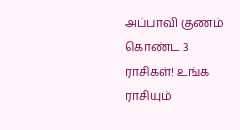அப்பாவி குணம் கொண்ட 3 ராசிகள்! உங்க ராசியும்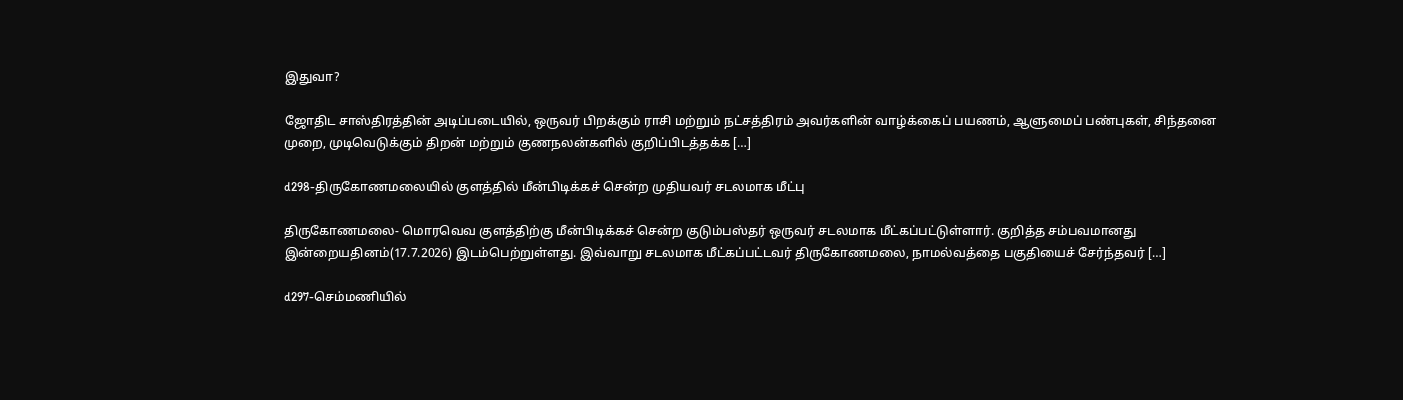இதுவா?

ஜோதிட சாஸ்திரத்தின் அடிப்படையில், ஒருவர் பிறக்கும் ராசி மற்றும் நட்சத்திரம் அவர்களின் வாழ்க்கைப் பயணம், ஆளுமைப் பண்புகள், சிந்தனை முறை, முடிவெடுக்கும் திறன் மற்றும் குணநலன்களில் குறிப்பிடத்தக்க […]

d298-திருகோணமலையில் குளத்தில் மீன்பிடிக்கச் சென்ற முதியவர் சடலமாக மீட்பு

திருகோணமலை- மொரவெவ குளத்திற்கு மீன்பிடிக்கச் சென்ற குடும்பஸ்தர் ஒருவர் சடலமாக மீட்கப்பட்டுள்ளார். குறித்த சம்பவமானது இன்றையதினம்(17.7.2026) இடம்பெற்றுள்ளது. இவ்வாறு சடலமாக மீட்கப்பட்டவர் திருகோணமலை, நாமல்வத்தை பகுதியைச் சேர்ந்தவர் […]

d297-செம்மணியில்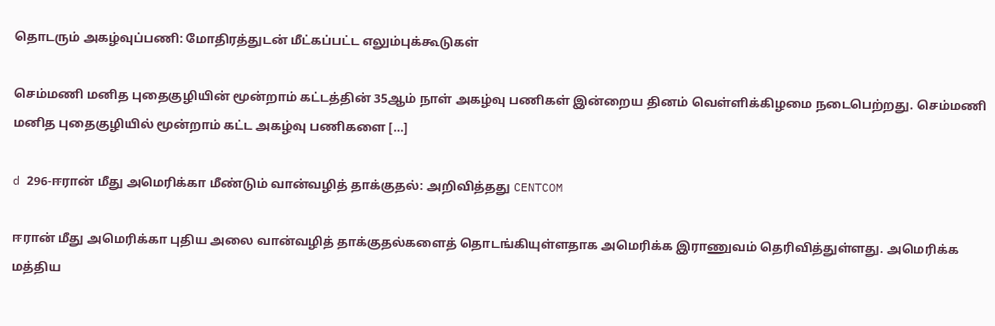தொடரும் அகழ்வுப்பணி: மோதிரத்துடன் மீட்கப்பட்ட எலும்புக்கூடுகள்

செம்மணி மனித புதைகுழியின் மூன்றாம் கட்டத்தின் 35ஆம் நாள் அகழ்வு பணிகள் இன்றைய தினம் வெள்ளிக்கிழமை நடைபெற்றது. செம்மணி மனித புதைகுழியில் மூன்றாம் கட்ட அகழ்வு பணிகளை […]

d 296-ஈரான் மீது அமெரிக்கா மீண்டும் வான்வழித் தாக்குதல்: அறிவித்தது CENTCOM

ஈரான் மீது அமெரிக்கா புதிய அலை வான்வழித் தாக்குதல்களைத் தொடங்கியுள்ளதாக அமெரிக்க இராணுவம் தெரிவித்துள்ளது. அமெரிக்க மத்திய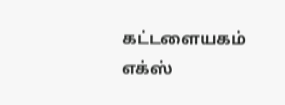கட்டளையகம் எக்ஸ்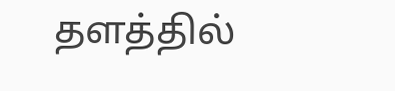தளத்தில்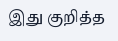இது குறித்த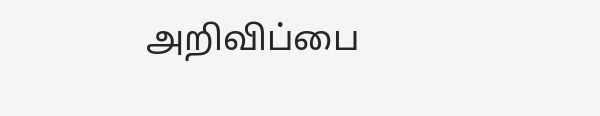அறிவிப்பை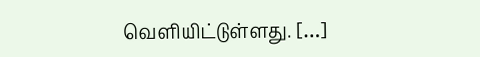வெளியிட்டுள்ளது. […]